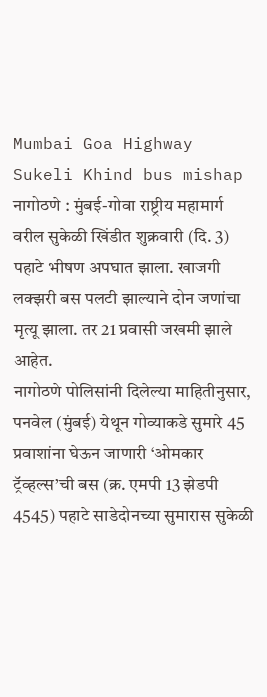Mumbai Goa Highway Sukeli Khind bus mishap
नागोठणे : मुंबई-गोवा राष्ट्रीय महामार्ग वरील सुकेळी खिंडीत शुक्रवारी (दि. 3) पहाटे भीषण अपघात झाला. खाजगी लक्झरी बस पलटी झाल्याने दोन जणांचा मृत्यू झाला. तर 21 प्रवासी जखमी झाले आहेत.
नागोठणे पोलिसांनी दिलेल्या माहितीनुसार, पनवेल (मुंबई) येथून गोव्याकडे सुमारे 45 प्रवाशांना घेऊन जाणारी ‘ओमकार ट्रॅव्हल्स’ची बस (क्र. एमपी 13 झेडपी 4545) पहाटे साडेदोनच्या सुमारास सुकेळी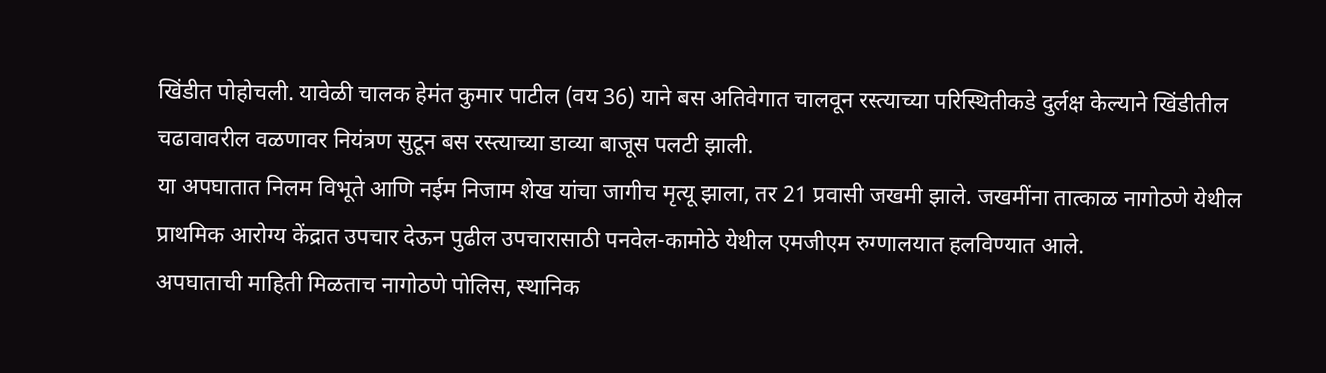खिंडीत पोहोचली. यावेळी चालक हेमंत कुमार पाटील (वय 36) याने बस अतिवेगात चालवून रस्त्याच्या परिस्थितीकडे दुर्लक्ष केल्याने खिंडीतील चढावावरील वळणावर नियंत्रण सुटून बस रस्त्याच्या डाव्या बाजूस पलटी झाली.
या अपघातात निलम विभूते आणि नईम निजाम शेख यांचा जागीच मृत्यू झाला, तर 21 प्रवासी जखमी झाले. जखमींना तात्काळ नागोठणे येथील प्राथमिक आरोग्य केंद्रात उपचार देऊन पुढील उपचारासाठी पनवेल-कामोठे येथील एमजीएम रुग्णालयात हलविण्यात आले.
अपघाताची माहिती मिळताच नागोठणे पोलिस, स्थानिक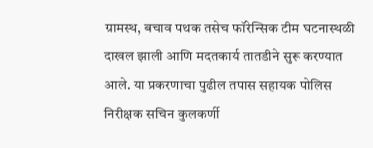ग्रामस्थ, बचाव पथक तसेच फॉरेन्सिक टीम घटनास्थळी दाखल झाली आणि मदतकार्य तातडीने सुरू करण्यात आले. या प्रकरणाचा पुढील तपास सहायक पोलिस निरीक्षक सचिन कुलकर्णी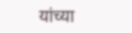यांच्या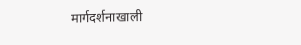मार्गदर्शनाखाली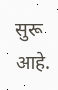सुरू आहे.